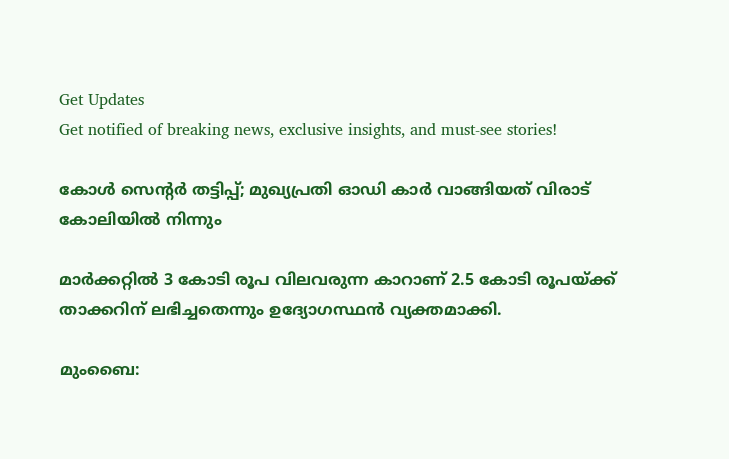Get Updates
Get notified of breaking news, exclusive insights, and must-see stories!

കോള്‍ സെന്റര്‍ തട്ടിപ്പ്; മുഖ്യപ്രതി ഓഡി കാര്‍ വാങ്ങിയത് വിരാട് കോലിയില്‍ നിന്നും

മാര്‍ക്കറ്റില്‍ 3 കോടി രൂപ വിലവരുന്ന കാറാണ് 2.5 കോടി രൂപയ്ക്ക് താക്കറിന് ലഭിച്ചതെന്നും ഉദ്യോഗസ്ഥന്‍ വ്യക്തമാക്കി.

മുംബൈ: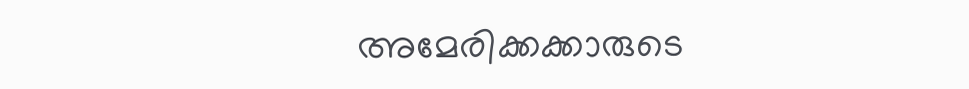അമേരിക്കക്കാരുടെ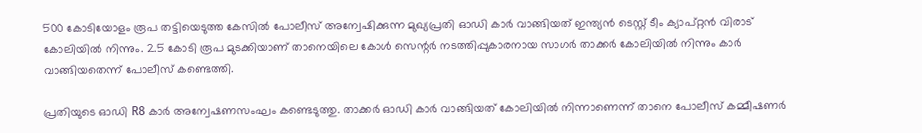500 കോടിയോളം രൂപ തട്ടിയെടുത്ത കേസില്‍ പോലീസ് അന്വേഷിക്കുന്ന മുഖ്യപ്രതി ഓഡി കാര്‍ വാങ്ങിയത് ഇന്ത്യന്‍ ടെസ്റ്റ് ടീം ക്യാപ്റ്റന്‍ വിരാട് കോലിയില്‍ നിന്നും. 2.5 കോടി രൂപ മുടക്കിയാണ് താനെയിലെ കോള്‍ സെന്റര്‍ നടത്തിപ്പുകാരനായ സാഗര്‍ താക്കര്‍ കോലിയില്‍ നിന്നും കാര്‍ വാങ്ങിയതെന്ന് പോലീസ് കണ്ടെത്തി.

പ്രതിയുടെ ഓഡി R8 കാര്‍ അന്വേഷണസംഘം കണ്ടെടുത്തു. താക്കര്‍ ഓഡി കാര്‍ വാങ്ങിയത് കോലിയില്‍ നിന്നാണെന്ന് താനെ പോലീസ് കമ്മീഷണര്‍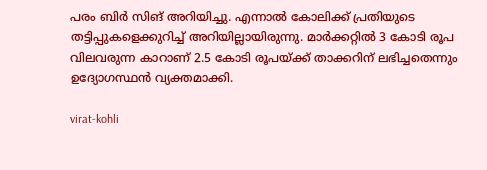പരം ബിര്‍ സിങ് അറിയിച്ചു. എന്നാല്‍ കോലിക്ക് പ്രതിയുടെ തട്ടിപ്പുകളെക്കുറിച്ച് അറിയില്ലായിരുന്നു. മാര്‍ക്കറ്റില്‍ 3 കോടി രൂപ വിലവരുന്ന കാറാണ് 2.5 കോടി രൂപയ്ക്ക് താക്കറിന് ലഭിച്ചതെന്നും ഉദ്യോഗസ്ഥന്‍ വ്യക്തമാക്കി.

virat-kohli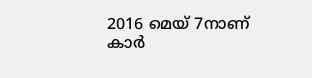2016 മെയ് 7നാണ് കാര്‍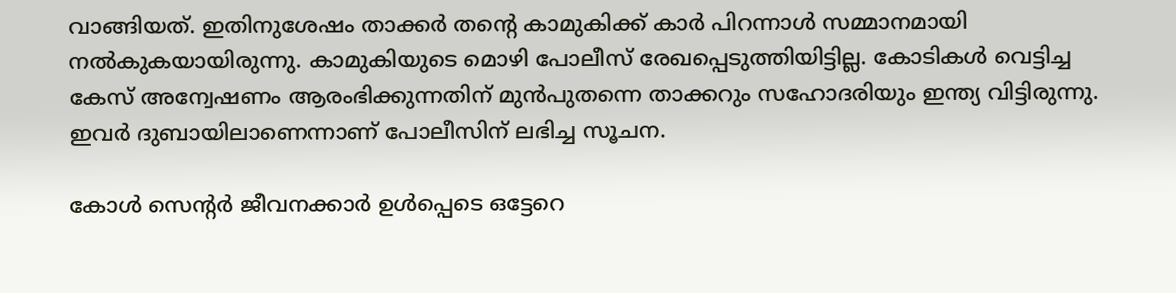വാങ്ങിയത്. ഇതിനുശേഷം താക്കര്‍ തന്റെ കാമുകിക്ക് കാര്‍ പിറന്നാള്‍ സമ്മാനമായി നല്‍കുകയായിരുന്നു. കാമുകിയുടെ മൊഴി പോലീസ് രേഖപ്പെടുത്തിയിട്ടില്ല. കോടികള്‍ വെട്ടിച്ച കേസ് അന്വേഷണം ആരംഭിക്കുന്നതിന് മുന്‍പുതന്നെ താക്കറും സഹോദരിയും ഇന്ത്യ വിട്ടിരുന്നു. ഇവര്‍ ദുബായിലാണെന്നാണ് പോലീസിന് ലഭിച്ച സൂചന.

കോള്‍ സെന്റര്‍ ജീവനക്കാര്‍ ഉള്‍പ്പെടെ ഒട്ടേറെ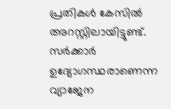പ്രതികള്‍ കേസില്‍ അറസ്റ്റിലായിട്ടുണ്ട്. സര്‍ക്കാര്‍ ഉദ്യോഗസ്ഥരാണെന്ന വ്യാജേന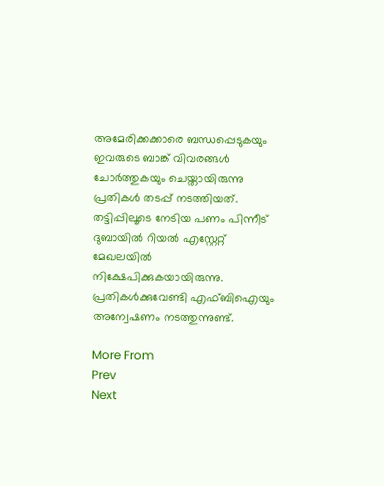അമേരിക്കക്കാരെ ബന്ധപ്പെടുകയും ഇവരുടെ ബാങ്ക് വിവരങ്ങള്‍ ചോര്‍ത്തുകയും ചെയ്തായിരുന്നു പ്രതികള്‍ തടപ്പ് നടത്തിയത്. തട്ടിപ്പിലൂടെ നേടിയ പണം പിന്നീട് ദുബായില്‍ റിയല്‍ എസ്റ്റേറ്റ് മേഖലയില്‍ നിക്ഷേപിക്കുകയായിരുന്നു. പ്രതികള്‍ക്കുവേണ്ടി എഫ്ബിഐയും അന്വേഷണം നടത്തുന്നുണ്ട്.

More From
Prev
Next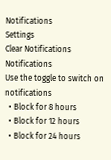Notifications
Settings
Clear Notifications
Notifications
Use the toggle to switch on notifications
  • Block for 8 hours
  • Block for 12 hours
  • Block for 24 hours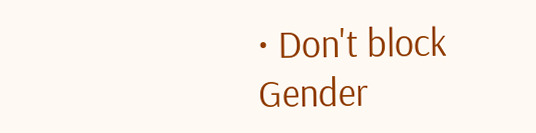• Don't block
Gender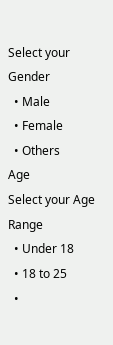Select your Gender
  • Male
  • Female
  • Others
Age
Select your Age Range
  • Under 18
  • 18 to 25
  •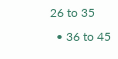26 to 35
  • 36 to 45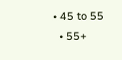• 45 to 55
  • 55+